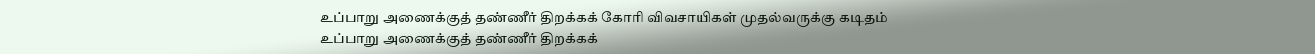உப்பாறு அணைக்குத் தண்ணீர் திறக்கக் கோரி விவசாயிகள் முதல்வருக்கு கடிதம்
உப்பாறு அணைக்குத் தண்ணீர் திறக்கக்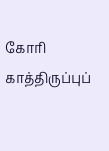கோரி காத்திருப்புப்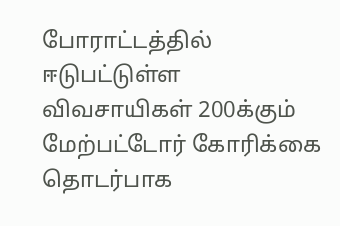போராட்டத்தில் ஈடுபட்டுள்ள விவசாயிகள் 200க்கும் மேற்பட்டோர் கோரிக்கை தொடர்பாக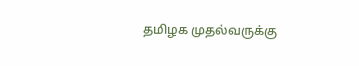தமிழக முதல்வருக்கு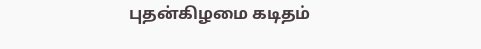புதன்கிழமை கடிதம்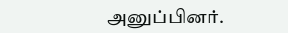அனுப்பினர்.